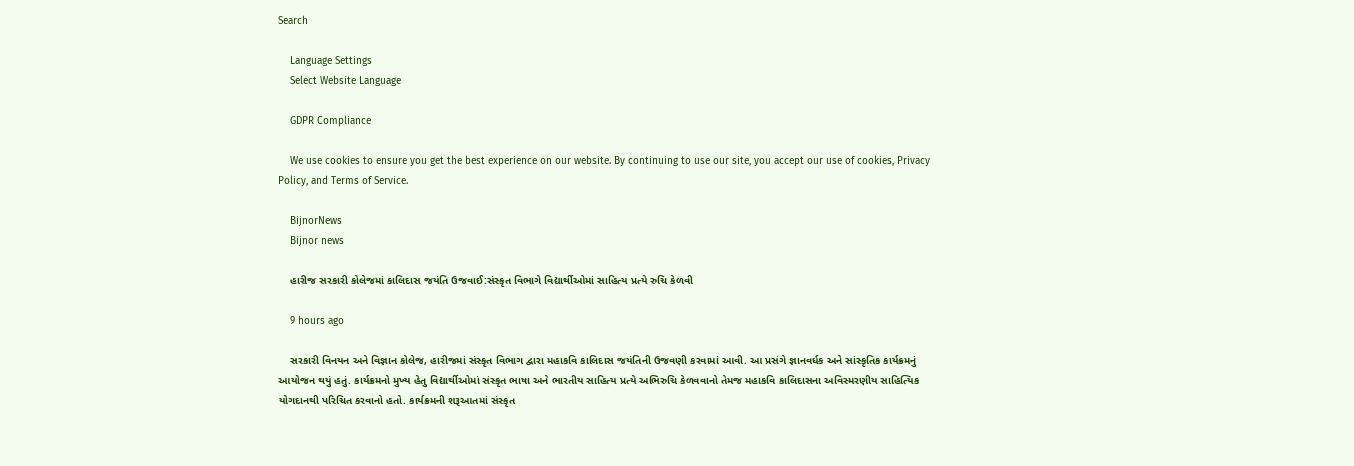Search

    Language Settings
    Select Website Language

    GDPR Compliance

    We use cookies to ensure you get the best experience on our website. By continuing to use our site, you accept our use of cookies, Privacy Policy, and Terms of Service.

    BijnorNews
    Bijnor news

    હારીજ સરકારી કોલેજમાં કાલિદાસ જયંતિ ઉજવાઈ:સંસ્કૃત વિભાગે વિદ્યાર્થીઓમાં સાહિત્ય પ્રત્યે રુચિ કેળવી

    9 hours ago

    સરકારી વિનયન અને વિજ્ઞાન કોલેજ, હારીજમાં સંસ્કૃત વિભાગ દ્વારા મહાકવિ કાલિદાસ જયંતિની ઉજવણી કરવામાં આવી. આ પ્રસંગે જ્ઞાનવર્ધક અને સાંસ્કૃતિક કાર્યક્રમનું આયોજન થયું હતું. કાર્યક્રમનો મુખ્ય હેતુ વિદ્યાર્થીઓમાં સંસ્કૃત ભાષા અને ભારતીય સાહિત્ય પ્રત્યે અભિરુચિ કેળવવાનો તેમજ મહાકવિ કાલિદાસના અવિસ્મરણીય સાહિત્યિક યોગદાનથી પરિચિત કરવાનો હતો. કાર્યક્રમની શરૂઆતમાં સંસ્કૃત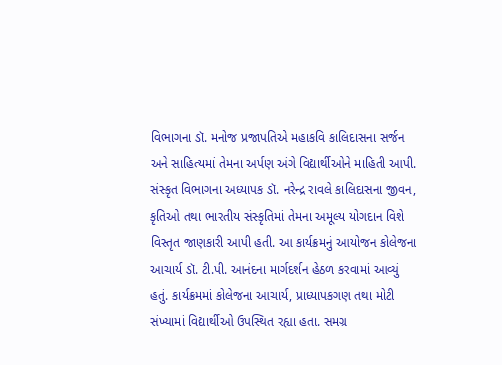વિભાગના ડૉ. મનોજ પ્રજાપતિએ મહાકવિ કાલિદાસના સર્જન અને સાહિત્યમાં તેમના અર્પણ અંગે વિદ્યાર્થીઓને માહિતી આપી. સંસ્કૃત વિભાગના અધ્યાપક ડૉ. નરેન્દ્ર રાવલે કાલિદાસના જીવન, કૃતિઓ તથા ભારતીય સંસ્કૃતિમાં તેમના અમૂલ્ય યોગદાન વિશે વિસ્તૃત જાણકારી આપી હતી. આ કાર્યક્રમનું આયોજન કોલેજના આચાર્ય ડૉ. ટી.પી. આનંદના માર્ગદર્શન હેઠળ કરવામાં આવ્યું હતું. કાર્યક્રમમાં કોલેજના આચાર્ય, પ્રાધ્યાપકગણ તથા મોટી સંખ્યામાં વિદ્યાર્થીઓ ઉપસ્થિત રહ્યા હતા. સમગ્ર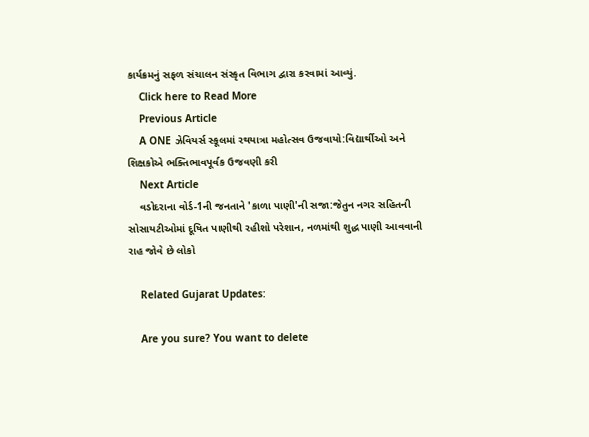કાર્યક્રમનું સફળ સંચાલન સંસ્કૃત વિભાગ દ્વારા કરવામાં આવ્યું.
    Click here to Read More
    Previous Article
    A ONE ઝેવિયર્સ સ્કૂલમાં રથયાત્રા મહોત્સવ ઉજવાયો:વિદ્યાર્થીઓ અને શિક્ષકોએ ભક્તિભાવપૂર્વક ઉજવણી કરી
    Next Article
    વડોદરાના વોર્ડ-1ની જનતાને 'કાળા પાણી'ની સજા:જેતુન નગર સહિતની સોસાયટીઓમાં દૂષિત પાણીથી રહીશો પરેશાન, નળમાંથી શુદ્ધ પાણી આવવાની રાહ જોવે છે લોકો

    Related Gujarat Updates:

    Are you sure? You want to delete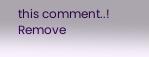this comment..! Remove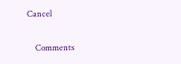Cancel

    Comments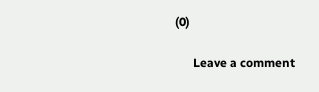(0)

      Leave a comment